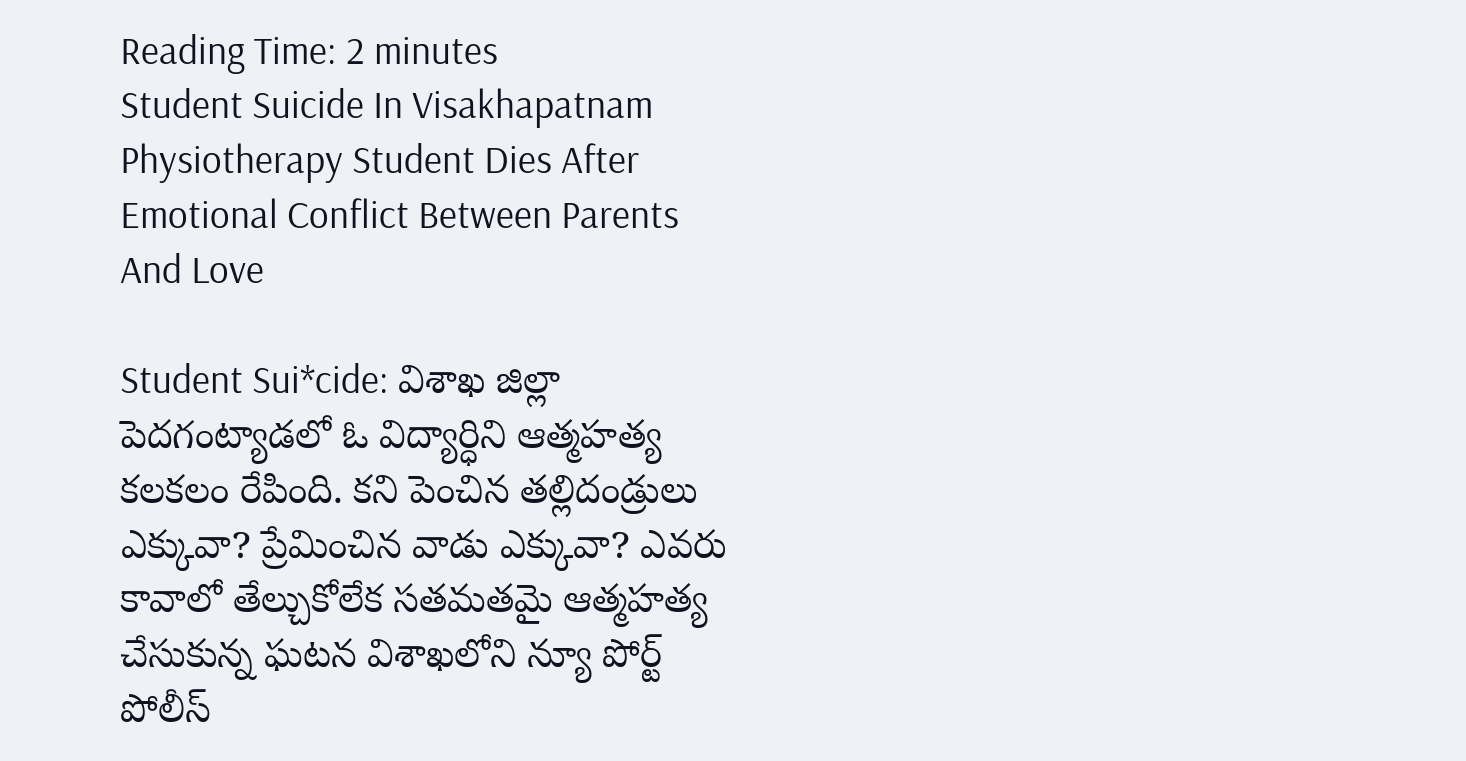Reading Time: 2 minutes
Student Suicide In Visakhapatnam Physiotherapy Student Dies After Emotional Conflict Between Parents And Love

Student Sui*cide: విశాఖ జిల్లా పెదగంట్యాడలో ఓ విద్యార్ధిని ఆత్మహత్య కలకలం రేపింది. కని పెంచిన తల్లిదండ్రులు ఎక్కువా? ప్రేమించిన వాడు ఎక్కువా? ఎవరు కావాలో తేల్చుకోలేక సతమతమై ఆత్మహత్య చేసుకున్న ఘటన విశాఖలోని న్యూ పోర్ట్ పోలీస్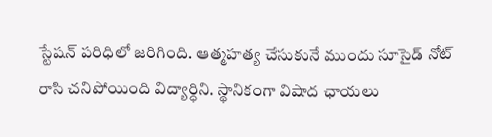స్టేషన్ పరిధిలో జరిగింది. ఆత్మహత్య చేసుకునే ముందు సూసైడ్ నోట్ రాసి చనిపోయింది విద్యార్ధిని. స్థానికంగా విషాద ఛాయలు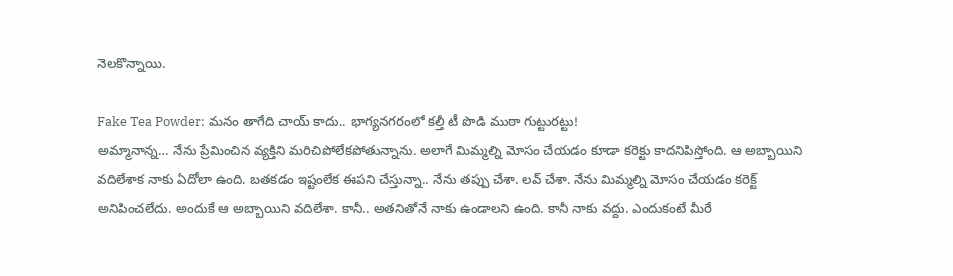నెలకొన్నాయి.

Fake Tea Powder: మనం తాగేది చాయ్ కాదు.. భాగ్యనగరంలో కల్తీ టీ పొడి ముఠా గుట్టురట్టు!
అమ్మానాన్న… నేను ప్రేమించిన వ్యక్తిని మరిచిపోలేకపోతున్నాను. అలాగే మిమ్మల్ని మోసం చేయడం కూడా కరెక్టు కాదనిపిస్తోంది. ఆ అబ్బాయిని వదిలేశాక నాకు ఏదోలా ఉంది. బతకడం ఇష్టంలేక ఈపని చేస్తున్నా.. నేను తప్పు చేశా. లవ్ చేశా. నేను మిమ్మల్ని మోసం చేయడం కరెక్ట్ అనిపించలేదు. అందుకే ఆ అబ్బాయిని వదిలేశా. కానీ.. అతనితోనే నాకు ఉండాలని ఉంది. కానీ నాకు వద్దు. ఎందుకంటే మీరే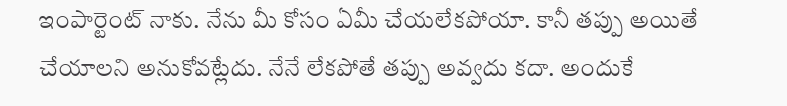ఇంపార్టెంట్ నాకు. నేను మీ కోసం ఏమీ చేయలేకపోయా. కానీ తప్పు అయితే చేయాలని అనుకోవట్లేదు. నేనే లేకపోతే తప్పు అవ్వదు కదా. అందుకే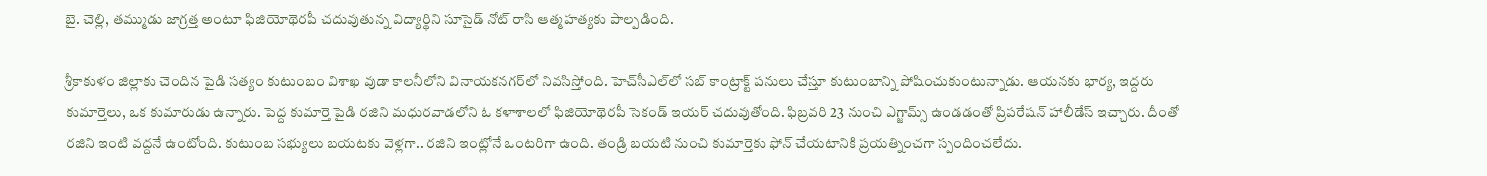బై. చెల్లి, తమ్ముడు జాగ్రత్త అంటూ ఫిజియోథెరపీ చదువుతున్న విద్యార్థిని సూసైడ్‌ నోట్ రాసి ఆత్మహత్యకు పాల్పడింది.

శ్రీకాకుళం జిల్లాకు చెందిన పైడి సత్యం కుటుంబం విశాఖ వుడా కాలనీలోని వినాయకనగర్‌లో నివసిస్తోంది. హెచ్‌సీఎల్‌లో సబ్ కాంట్రాక్ట్ పనులు చేస్తూ కుటుంబాన్ని పోషించుకుంటున్నాడు. ఆయనకు భార్య, ఇద్దరు కుమార్తెలు, ఒక కుమారుడు ఉన్నారు. పెద్ద కుమార్తె పైడి రజిని మధురవాడలోని ఓ కళాశాలలో ఫిజియోథెరపీ సెకండ్ ఇయర్ చదువుతోంది. ఫిబ్రవరి 23 నుంచి ఎగ్జామ్స్ ఉండడంతో ప్రిపరేషన్ హాలీడేస్ ఇచ్చారు. దీంతో రజిని ఇంటి వద్దనే ఉంటోంది. కుటుంబ సభ్యులు బయటకు వెళ్లగా.. రజిని ఇంట్లోనే ఒంటరిగా ఉంది. తండ్రి బయటి నుంచి కుమార్తెకు ఫోన్ చేయటానికి ప్రయత్నించగా స్పందించలేదు.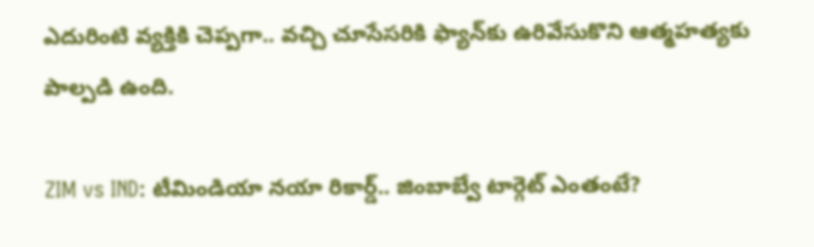ఎదురింటి వ్యక్తికి చెప్పగా.. వచ్చి చూసేసరికి ఫ్యాన్‌కు ఉరివేసుకొని ఆత్మహత్యకు పాల్పడి ఉంది.

ZIM vs IND: టీమిండియా నయా రికార్డ్.. జింబాబ్వే టార్గెట్ ఎంతంటే?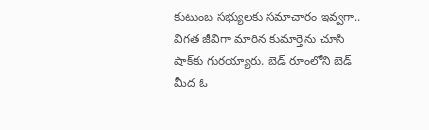కుటుంబ సభ్యులకు సమాచారం ఇవ్వగా.. విగత జీవిగా మారిన కుమార్తెను చూసి షాక్‌కు గురయ్యారు. బెడ్ రూంలోని బెడ్ మీద ఓ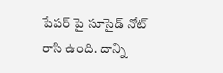పేపర్ పై సూసైడ్ నోట్ రాసి ఉంది. దాన్ని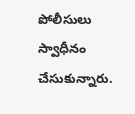పోలీసులు స్వాధీనం చేసుకున్నారు.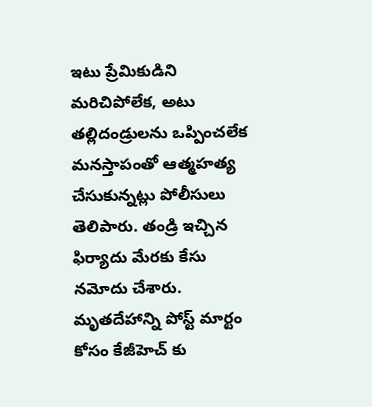ఇటు ప్రేమికుడిని మరిచిపోలేక, అటు తల్లిదండ్రులను ఒప్పించలేక మనస్తాపంతో ఆత్మహత్య చేసుకున్నట్లు పోలీసులు తెలిపారు. తండ్రి ఇచ్చిన ఫిర్యాదు మేరకు కేసు నమోదు చేశారు. మృతదేహాన్ని పోస్ట్ మార్టం కోసం కేజీహెచ్ కు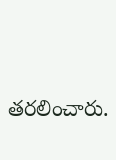తరలించారు.